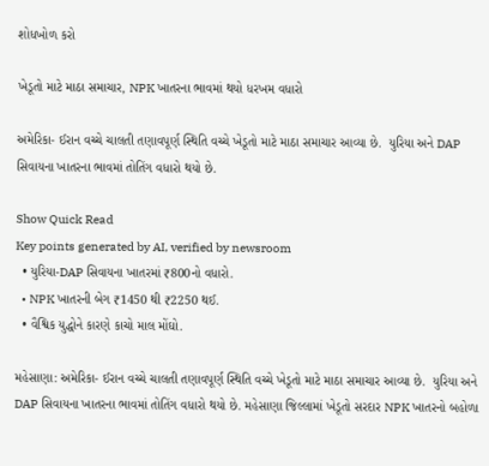શોધખોળ કરો

ખેડૂતો માટે માઠા સમાચાર, NPK ખાતરના ભાવમાં થયો ધરખમ વધારો

અમેરિકા- ઈરાન વચ્ચે ચાલતી તણાવપૂર્ણ સ્થિતિ વચ્ચે ખેડૂતો માટે માઠા સમાચાર આવ્યા છે.  યુરિયા અને DAP સિવાયના ખાતરના ભાવમાં તોતિંગ વધારો થયો છે.

Show Quick Read
Key points generated by AI, verified by newsroom
  • યુરિયા-DAP સિવાયના ખાતરમાં ₹800નો વધારો.
  • NPK ખાતરની બેગ ₹1450 થી ₹2250 થઈ.
  • વૈશ્વિક યુદ્ધોને કારણે કાચો માલ મોંઘો.

મહેસાણા: અમેરિકા- ઈરાન વચ્ચે ચાલતી તણાવપૂર્ણ સ્થિતિ વચ્ચે ખેડૂતો માટે માઠા સમાચાર આવ્યા છે.  યુરિયા અને DAP સિવાયના ખાતરના ભાવમાં તોતિંગ વધારો થયો છે. મહેસાણા જિલ્લામાં ખેડૂતો સરદાર NPK ખાતરનો બહોળા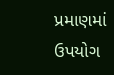પ્રમાણમાં ઉપયોગ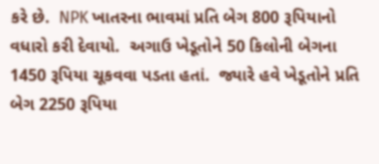કરે છે.  NPK ખાતરના ભાવમાં પ્રતિ બેગ 800 રૂપિયાનો વધારો કરી દેવાયો.  અગાઉ ખેડૂતોને 50 કિલોની બેગના 1450 રૂપિયા ચૂકવવા પડતા હતાં.  જ્યારે હવે ખેડૂતોને પ્રતિ બેગ 2250 રૂપિયા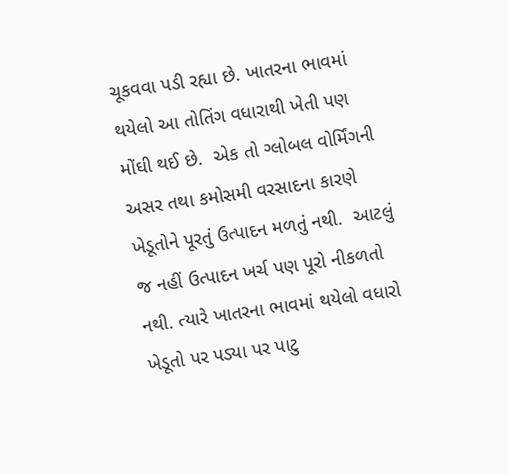ચૂકવવા પડી રહ્યા છે. ખાતરના ભાવમાં થયેલો આ તોતિંગ વધારાથી ખેતી પણ મોંઘી થઈ છે.  એક તો ગ્લોબલ વોર્મિંગની અસર તથા કમોસમી વરસાદના કારણે ખેડૂતોને પૂરતું ઉત્પાદન મળતું નથી.  આટલું જ નહીં ઉત્પાદન ખર્ચ પણ પૂરો નીકળતો નથી. ત્યારે ખાતરના ભાવમાં થયેલો વધારો ખેડૂતો પર પડ્યા પર પાટુ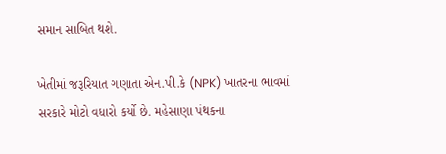સમાન સાબિત થશે.

ખેતીમાં જરૂરિયાત ગણાતા એન.પી.કે (NPK) ખાતરના ભાવમાં સરકારે મોટો વધારો કર્યો છે. મહેસાણા પંથકના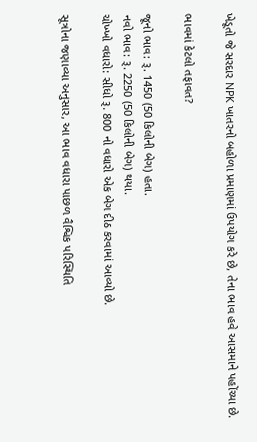ખેડૂતો જે સરદાર NPK ખાતરનો બહોળા પ્રમાણમાં ઉપયોગ કરે છે, તેના ભાવ હવે આસમાને પહોંચ્યા છે.

ભાવમાં કેટલો તફાવત?

જૂનો ભાવ: રૂ. 1450 (50 કિલોની બેગ) હતા.
નવો ભાવ: રૂ. 2250 (50 કિલોની બેગ) થયા.
ચોખ્ખો વધારો: સીધો રૂ. 800 નો વધારો એક બેગ દીઠ કરવામાં આવ્યો છે.

સૂત્રોના જણાવ્યા અનુસાર, આ ભાવ વધારા પાછળ વૈશ્વિક પરિસ્થિતિ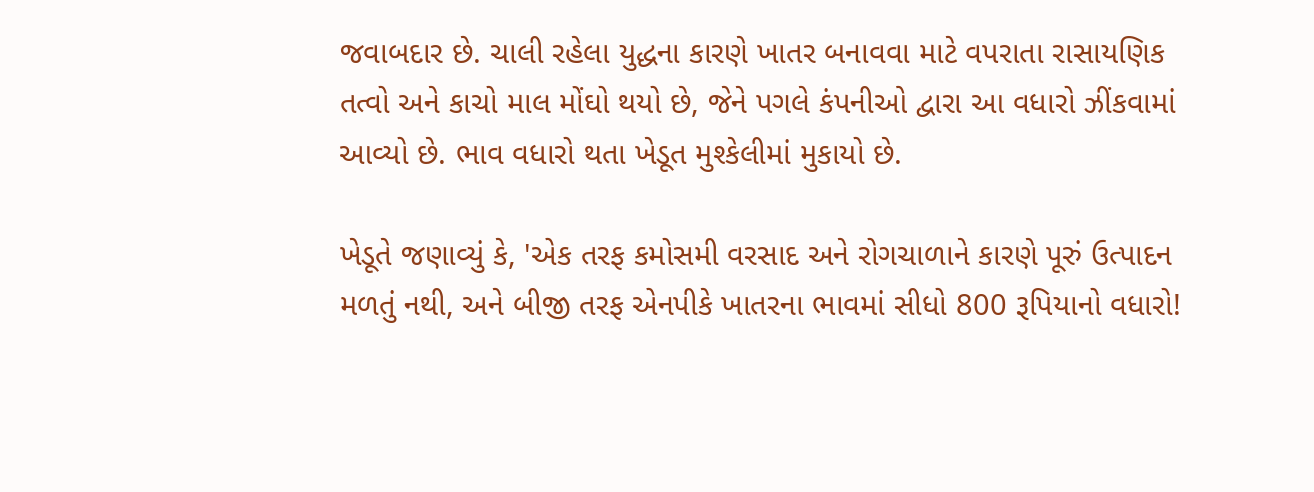જવાબદાર છે. ચાલી રહેલા યુદ્ધના કારણે ખાતર બનાવવા માટે વપરાતા રાસાયણિક તત્વો અને કાચો માલ મોંઘો થયો છે, જેને પગલે કંપનીઓ દ્વારા આ વધારો ઝીંકવામાં આવ્યો છે. ભાવ વધારો થતા ખેડૂત મુશ્કેલીમાં મુકાયો છે.

ખેડૂતે જણાવ્યું કે, 'એક તરફ કમોસમી વરસાદ અને રોગચાળાને કારણે પૂરું ઉત્પાદન મળતું નથી, અને બીજી તરફ એનપીકે ખાતરના ભાવમાં સીધો 800 રૂપિયાનો વધારો!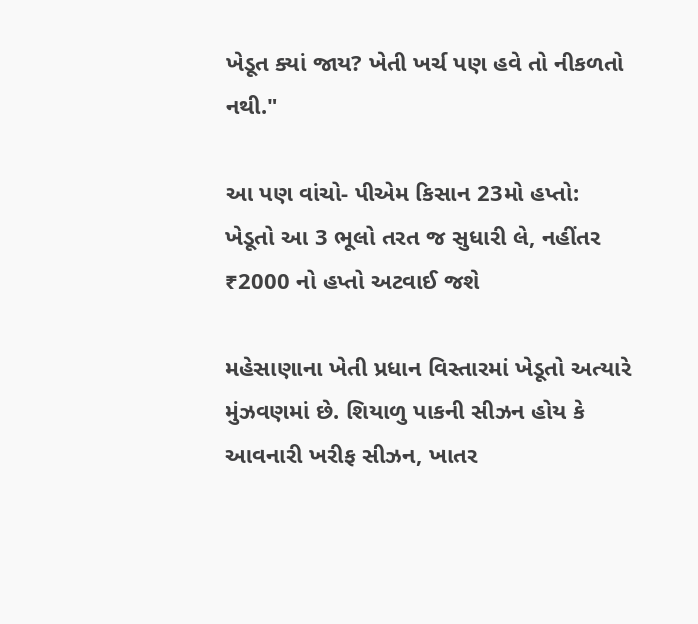ખેડૂત ક્યાં જાય? ખેતી ખર્ચ પણ હવે તો નીકળતો નથી."

આ પણ વાંચો- પીએમ કિસાન 23મો હપ્તો: ખેડૂતો આ 3 ભૂલો તરત જ સુધારી લે, નહીંતર ₹2000 નો હપ્તો અટવાઈ જશે

મહેસાણાના ખેતી પ્રધાન વિસ્તારમાં ખેડૂતો અત્યારે મુંઝવણમાં છે. શિયાળુ પાકની સીઝન હોય કે આવનારી ખરીફ સીઝન, ખાતર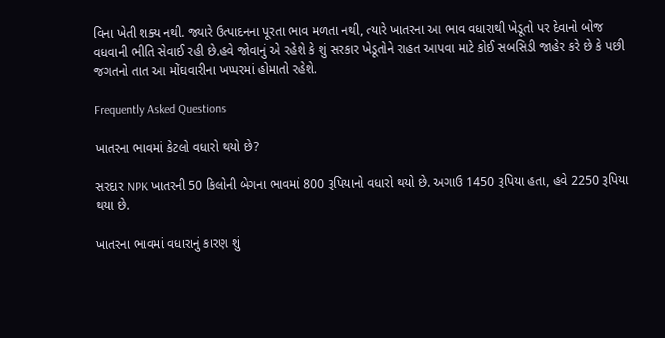વિના ખેતી શક્ય નથી. જ્યારે ઉત્પાદનના પૂરતા ભાવ મળતા નથી, ત્યારે ખાતરના આ ભાવ વધારાથી ખેડૂતો પર દેવાનો બોજ વધવાની ભીતિ સેવાઈ રહી છે.હવે જોવાનું એ રહેશે કે શું સરકાર ખેડૂતોને રાહત આપવા માટે કોઈ સબસિડી જાહેર કરે છે કે પછી જગતનો તાત આ મોંઘવારીના ખપ્પરમાં હોમાતો રહેશે.

Frequently Asked Questions

ખાતરના ભાવમાં કેટલો વધારો થયો છે?

સરદાર NPK ખાતરની 50 કિલોની બેગના ભાવમાં 800 રૂપિયાનો વધારો થયો છે. અગાઉ 1450 રૂપિયા હતા, હવે 2250 રૂપિયા થયા છે.

ખાતરના ભાવમાં વધારાનું કારણ શું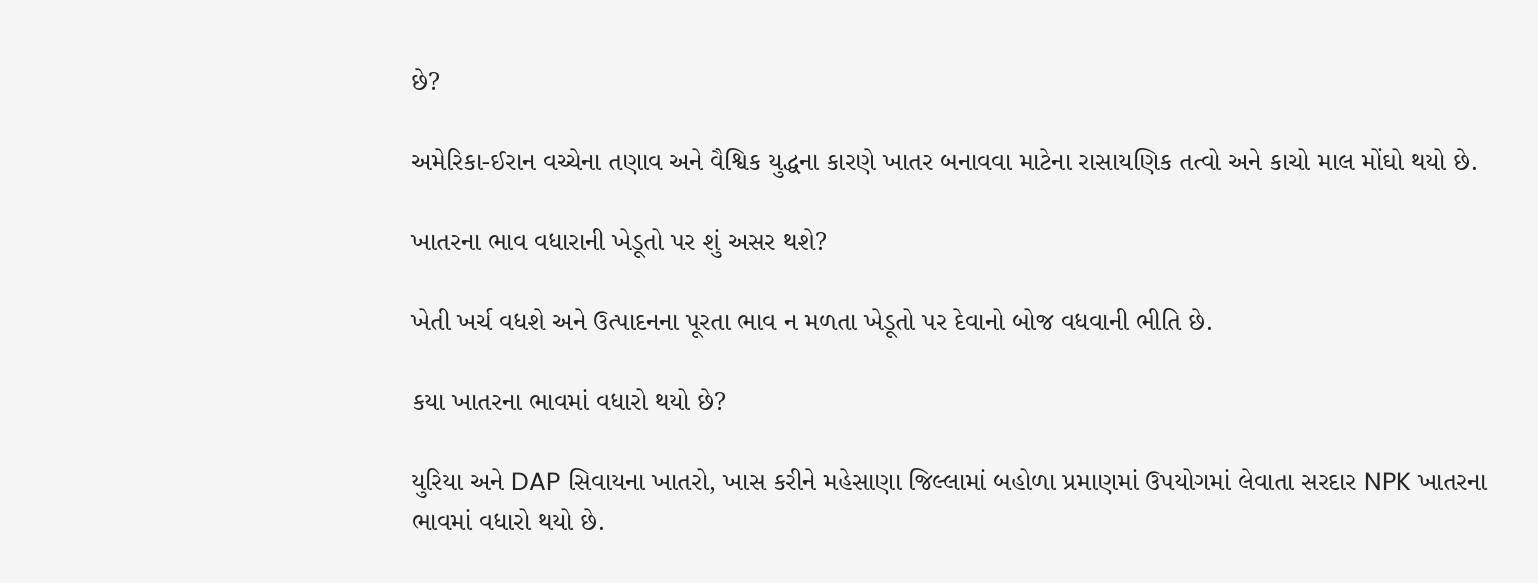છે?

અમેરિકા-ઈરાન વચ્ચેના તણાવ અને વૈશ્વિક યુદ્ધના કારણે ખાતર બનાવવા માટેના રાસાયણિક તત્વો અને કાચો માલ મોંઘો થયો છે.

ખાતરના ભાવ વધારાની ખેડૂતો પર શું અસર થશે?

ખેતી ખર્ચ વધશે અને ઉત્પાદનના પૂરતા ભાવ ન મળતા ખેડૂતો પર દેવાનો બોજ વધવાની ભીતિ છે.

કયા ખાતરના ભાવમાં વધારો થયો છે?

યુરિયા અને DAP સિવાયના ખાતરો, ખાસ કરીને મહેસાણા જિલ્લામાં બહોળા પ્રમાણમાં ઉપયોગમાં લેવાતા સરદાર NPK ખાતરના ભાવમાં વધારો થયો છે.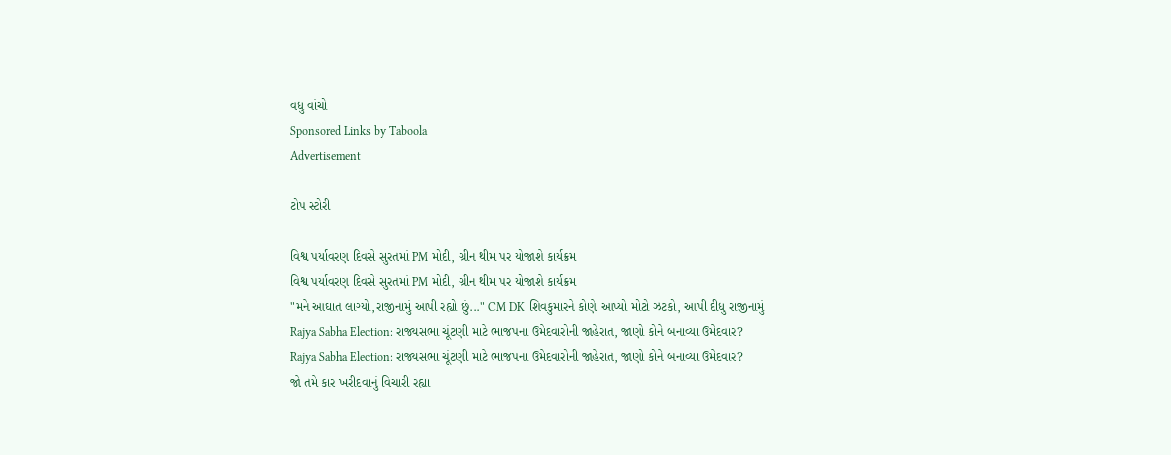વધુ વાંચો
Sponsored Links by Taboola
Advertisement

ટોપ સ્ટોરી

વિશ્વ પર્યાવરણ દિવસે સુરતમાં PM મોદી, ગ્રીન થીમ પર યોજાશે કાર્યક્રમ
વિશ્વ પર્યાવરણ દિવસે સુરતમાં PM મોદી, ગ્રીન થીમ પર યોજાશે કાર્યક્રમ
"મને આઘાત લાગ્યો,રાજીનામું આપી રહ્યો છું..." CM DK શિવકુમારને કોણે આપ્યો મોટો ઝટકો, આપી દીધુ રાજીનામું
Rajya Sabha Election: રાજ્યસભા ચૂંટણી માટે ભાજપના ઉમેદવારોની જાહેરાત, જાણો કોને બનાવ્યા ઉમેદવાર?
Rajya Sabha Election: રાજ્યસભા ચૂંટણી માટે ભાજપના ઉમેદવારોની જાહેરાત, જાણો કોને બનાવ્યા ઉમેદવાર?
જો તમે કાર ખરીદવાનું વિચારી રહ્યા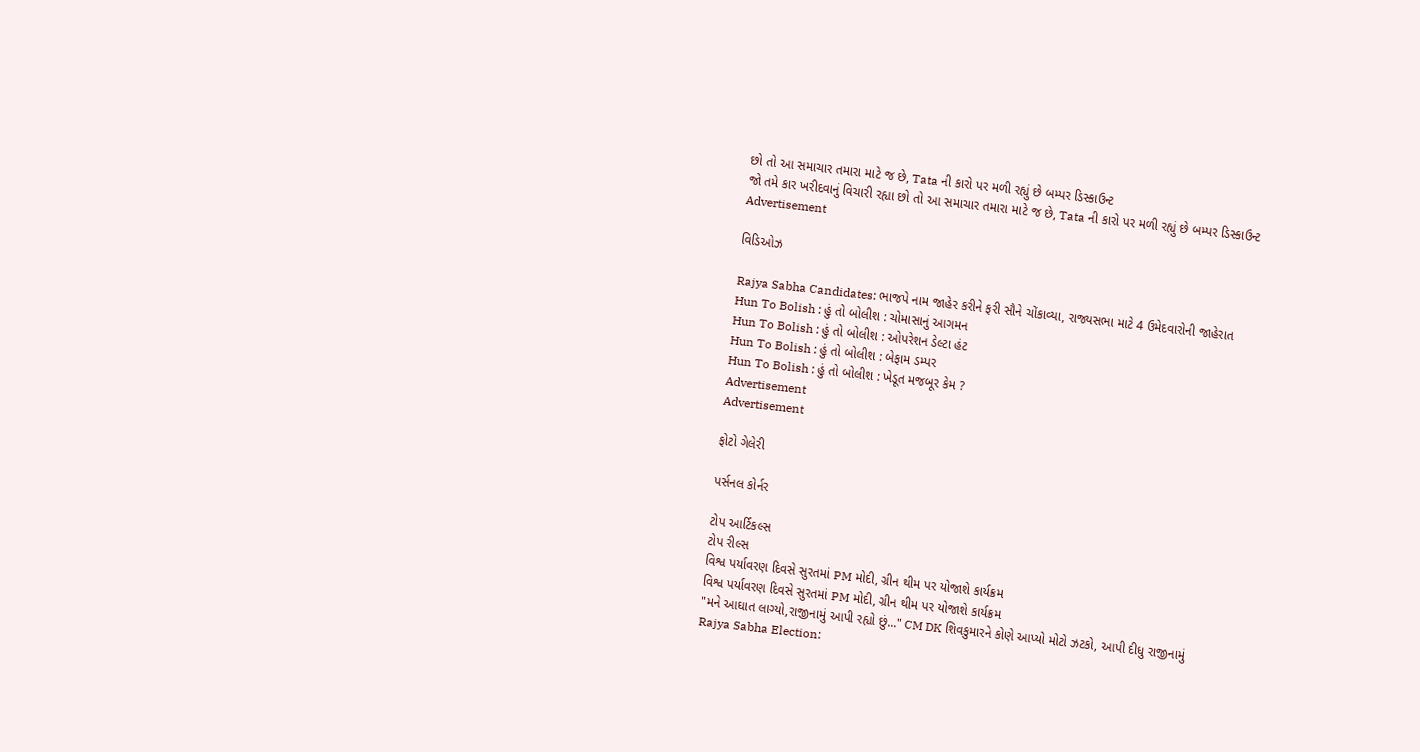છો તો આ સમાચાર તમારા માટે જ છે, Tata ની કારો પર મળી રહ્યું છે બમ્પર ડિસ્કાઉન્ટ
જો તમે કાર ખરીદવાનું વિચારી રહ્યા છો તો આ સમાચાર તમારા માટે જ છે, Tata ની કારો પર મળી રહ્યું છે બમ્પર ડિસ્કાઉન્ટ
Advertisement

વિડિઓઝ

Rajya Sabha Candidates: ભાજપે નામ જાહેર કરીને ફરી સૌને ચોંકાવ્યા, રાજ્યસભા માટે 4 ઉમેદવારોની જાહેરાત
Hun To Bolish : હું તો બોલીશ : ચોમાસાનું આગમન
Hun To Bolish : હું તો બોલીશ : ઓપરેશન ડેલ્ટા હંટ
Hun To Bolish : હું તો બોલીશ : બેફામ ડમ્પર
Hun To Bolish : હું તો બોલીશ : ખેડૂત મજબૂર કેમ ?
Advertisement
Advertisement

ફોટો ગેલેરી

પર્સનલ કોર્નર

ટોપ આર્ટિકલ્સ
ટોપ રીલ્સ
વિશ્વ પર્યાવરણ દિવસે સુરતમાં PM મોદી, ગ્રીન થીમ પર યોજાશે કાર્યક્રમ
વિશ્વ પર્યાવરણ દિવસે સુરતમાં PM મોદી, ગ્રીન થીમ પર યોજાશે કાર્યક્રમ
"મને આઘાત લાગ્યો,રાજીનામું આપી રહ્યો છું..." CM DK શિવકુમારને કોણે આપ્યો મોટો ઝટકો, આપી દીધુ રાજીનામું
Rajya Sabha Election: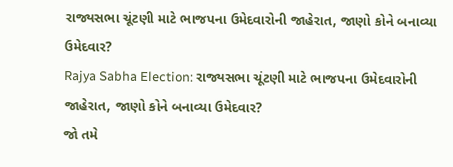રાજ્યસભા ચૂંટણી માટે ભાજપના ઉમેદવારોની જાહેરાત, જાણો કોને બનાવ્યા ઉમેદવાર?
Rajya Sabha Election: રાજ્યસભા ચૂંટણી માટે ભાજપના ઉમેદવારોની જાહેરાત, જાણો કોને બનાવ્યા ઉમેદવાર?
જો તમે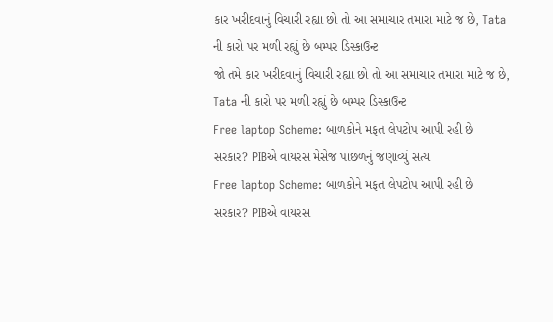કાર ખરીદવાનું વિચારી રહ્યા છો તો આ સમાચાર તમારા માટે જ છે, Tata ની કારો પર મળી રહ્યું છે બમ્પર ડિસ્કાઉન્ટ
જો તમે કાર ખરીદવાનું વિચારી રહ્યા છો તો આ સમાચાર તમારા માટે જ છે, Tata ની કારો પર મળી રહ્યું છે બમ્પર ડિસ્કાઉન્ટ
Free laptop Scheme: બાળકોને મફત લેપટોપ આપી રહી છે સરકાર? PIBએ વાયરસ મેસેજ પાછળનું જણાવ્યું સત્ય
Free laptop Scheme: બાળકોને મફત લેપટોપ આપી રહી છે સરકાર? PIBએ વાયરસ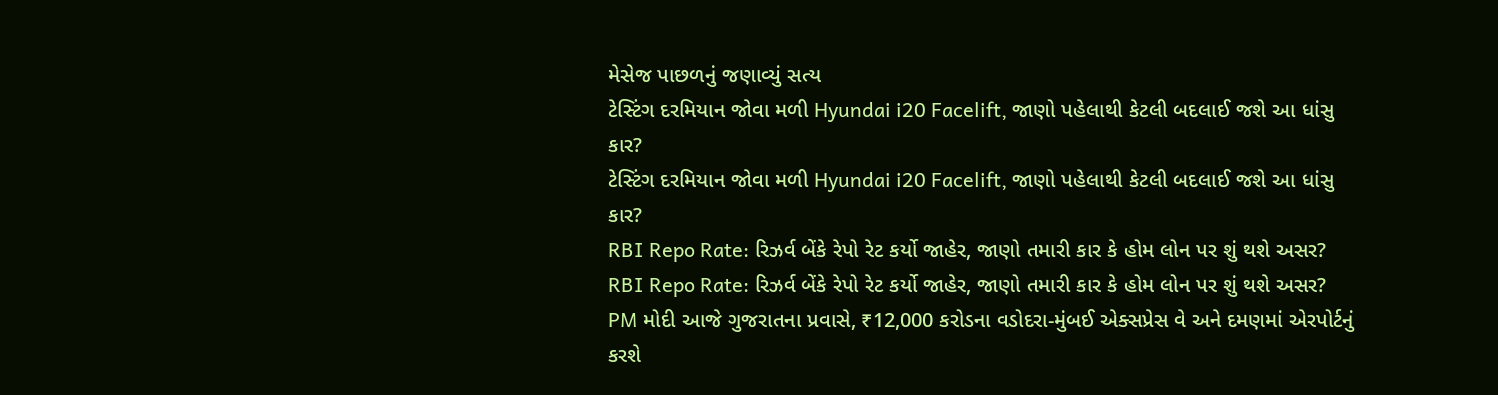મેસેજ પાછળનું જણાવ્યું સત્ય
ટેસ્ટિંગ દરમિયાન જોવા મળી Hyundai i20 Facelift, જાણો પહેલાથી કેટલી બદલાઈ જશે આ ધાંસુ કાર?
ટેસ્ટિંગ દરમિયાન જોવા મળી Hyundai i20 Facelift, જાણો પહેલાથી કેટલી બદલાઈ જશે આ ધાંસુ કાર?
RBI Repo Rate: રિઝર્વ બેંકે રેપો રેટ કર્યો જાહેર, જાણો તમારી કાર કે હોમ લોન પર શું થશે અસર?
RBI Repo Rate: રિઝર્વ બેંકે રેપો રેટ કર્યો જાહેર, જાણો તમારી કાર કે હોમ લોન પર શું થશે અસર?
PM મોદી આજે ગુજરાતના પ્રવાસે, ₹12,000 કરોડના વડોદરા-મુંબઈ એક્સપ્રેસ વે અને દમણમાં એરપોર્ટનું કરશે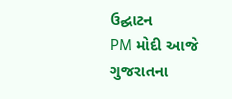ઉદ્ઘાટન
PM મોદી આજે ગુજરાતના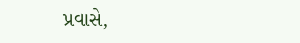પ્રવાસે,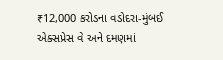₹12,000 કરોડના વડોદરા-મુંબઈ એક્સપ્રેસ વે અને દમણમાં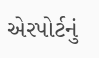એરપોર્ટનું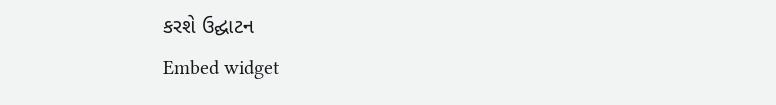કરશે ઉદ્ઘાટન
Embed widget